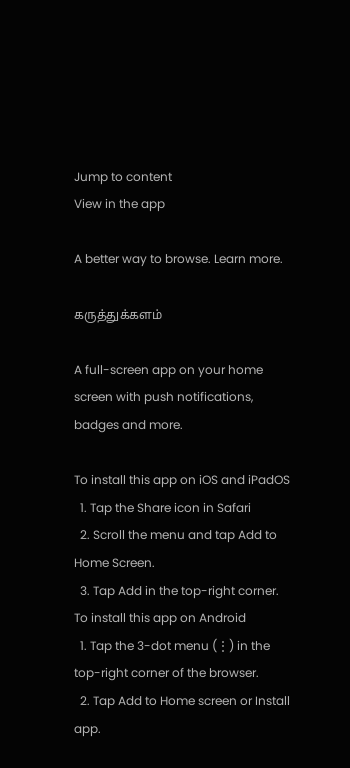Jump to content
View in the app

A better way to browse. Learn more.

கருத்துக்களம்

A full-screen app on your home screen with push notifications, badges and more.

To install this app on iOS and iPadOS
  1. Tap the Share icon in Safari
  2. Scroll the menu and tap Add to Home Screen.
  3. Tap Add in the top-right corner.
To install this app on Android
  1. Tap the 3-dot menu (⋮) in the top-right corner of the browser.
  2. Tap Add to Home screen or Install app.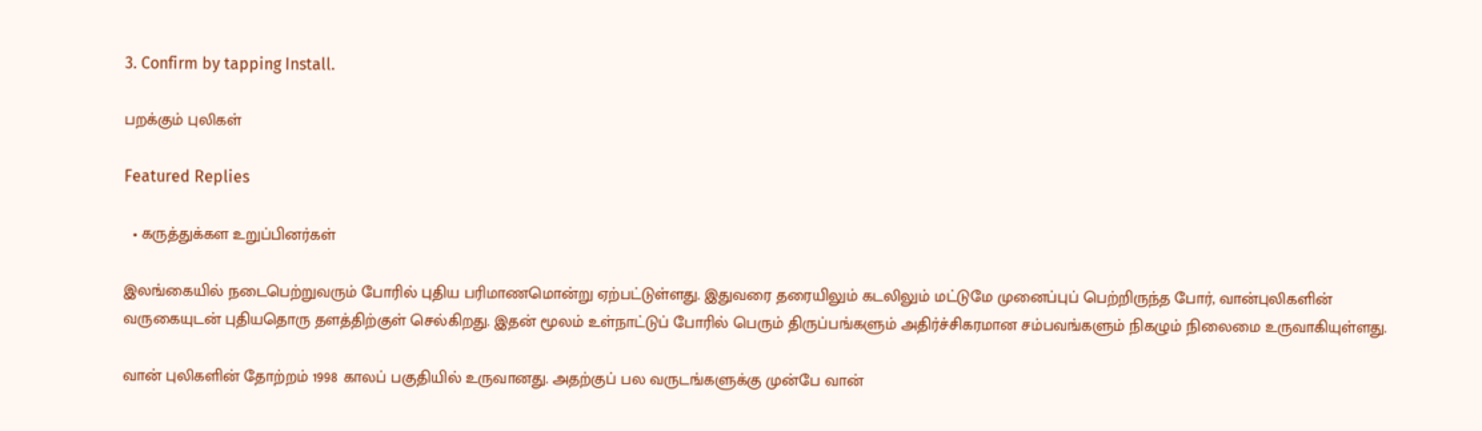3. Confirm by tapping Install.

பறக்கும் புலிகள்

Featured Replies

  • கருத்துக்கள உறுப்பினர்கள்

இலங்கையில் நடைபெற்றுவரும் போரில் புதிய பரிமாணமொன்று ஏற்பட்டுள்ளது. இதுவரை தரையிலும் கடலிலும் மட்டுமே முனைப்புப் பெற்றிருந்த போர், வான்புலிகளின் வருகையுடன் புதியதொரு தளத்திற்குள் செல்கிறது. இதன் மூலம் உள்நாட்டுப் போரில் பெரும் திருப்பங்களும் அதிர்ச்சிகரமான சம்பவங்களும் நிகழும் நிலைமை உருவாகியுள்ளது.

வான் புலிகளின் தோற்றம் 1998 காலப் பகுதியில் உருவானது. அதற்குப் பல வருடங்களுக்கு முன்பே வான்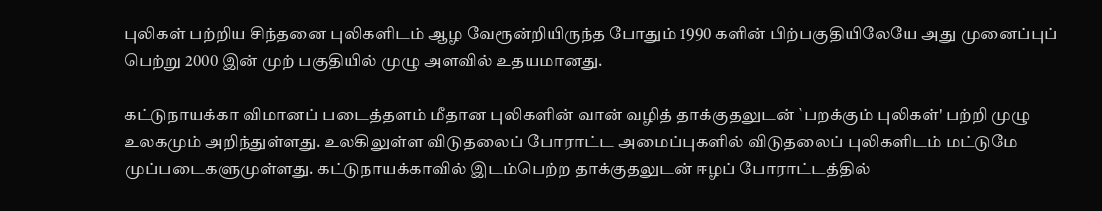புலிகள் பற்றிய சிந்தனை புலிகளிடம் ஆழ வேரூன்றியிருந்த போதும் 1990 களின் பிற்பகுதியிலேயே அது முனைப்புப் பெற்று 2000 இன் முற் பகுதியில் முழு அளவில் உதயமானது.

கட்டுநாயக்கா விமானப் படைத்தளம் மீதான புலிகளின் வான் வழித் தாக்குதலுடன் `பறக்கும் புலிகள்' பற்றி முழு உலகமும் அறிந்துள்ளது. உலகிலுள்ள விடுதலைப் போராட்ட அமைப்புகளில் விடுதலைப் புலிகளிடம் மட்டுமே முப்படைகளுமுள்ளது. கட்டுநாயக்காவில் இடம்பெற்ற தாக்குதலுடன் ஈழப் போராட்டத்தில்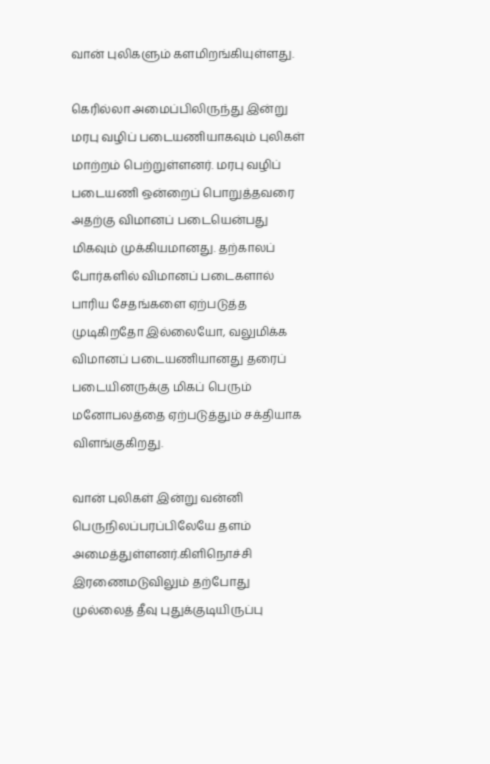வான் புலிகளும் களமிறங்கியுள்ளது.

கெரில்லா அமைப்பிலிருந்து இன்று மரபு வழிப் படையணியாகவும் புலிகள் மாற்றம் பெற்றுள்ளனர். மரபு வழிப் படையணி ஒன்றைப் பொறுத்தவரை அதற்கு விமானப் படையென்பது மிகவும் முக்கியமானது. தற்காலப் போர்களில் விமானப் படைகளால் பாரிய சேதங்களை ஏற்படுத்த முடிகிறதோ இல்லையோ, வலுமிக்க விமானப் படையணியானது தரைப் படையினருக்கு மிகப் பெரும் மனோபலத்தை ஏற்படுத்தும் சக்தியாக விளங்குகிறது.

வான் புலிகள் இன்று வன்னி பெருநிலப்பரப்பிலேயே தளம் அமைத்துள்ளனர்.கிளிநொச்சி இரணைமடுவிலும் தற்போது முல்லைத் தீவு புதுக்குடியிருப்பு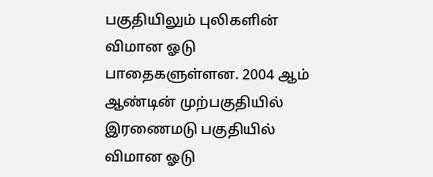பகுதியிலும் புலிகளின் விமான ஓடு பாதைகளுள்ளன. 2004 ஆம் ஆண்டின் முற்பகுதியில் இரணைமடு பகுதியில் விமான ஓடு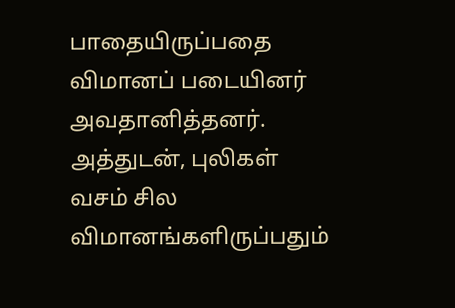பாதையிருப்பதை விமானப் படையினர் அவதானித்தனர். அத்துடன், புலிகள் வசம் சில விமானங்களிருப்பதும்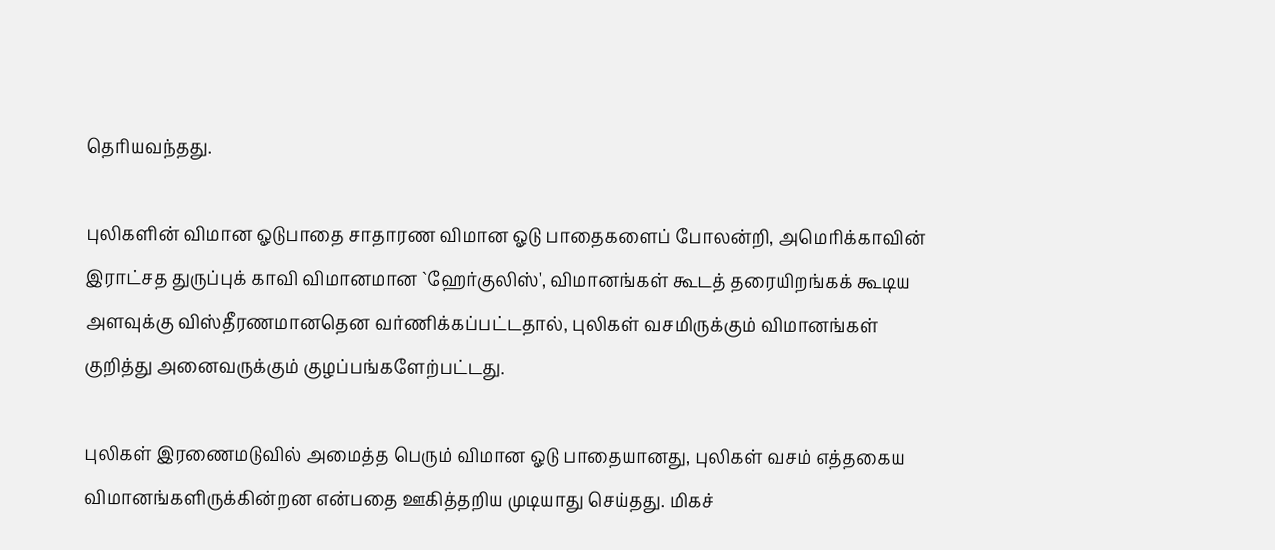தெரியவந்தது.

புலிகளின் விமான ஓடுபாதை சாதாரண விமான ஓடு பாதைகளைப் போலன்றி, அமெரிக்காவின் இராட்சத துருப்புக் காவி விமானமான `ஹேர்குலிஸ்', விமானங்கள் கூடத் தரையிறங்கக் கூடிய அளவுக்கு விஸ்தீரணமானதென வர்ணிக்கப்பட்டதால், புலிகள் வசமிருக்கும் விமானங்கள் குறித்து அனைவருக்கும் குழப்பங்களேற்பட்டது.

புலிகள் இரணைமடுவில் அமைத்த பெரும் விமான ஓடு பாதையானது, புலிகள் வசம் எத்தகைய விமானங்களிருக்கின்றன என்பதை ஊகித்தறிய முடியாது செய்தது. மிகச்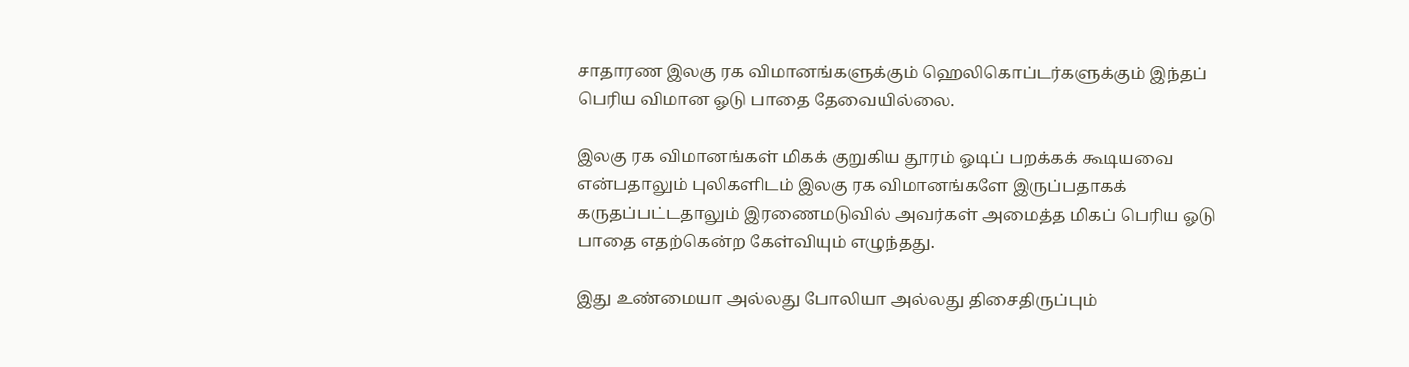சாதாரண இலகு ரக விமானங்களுக்கும் ஹெலிகொப்டர்களுக்கும் இந்தப் பெரிய விமான ஓடு பாதை தேவையில்லை.

இலகு ரக விமானங்கள் மிகக் குறுகிய தூரம் ஓடிப் பறக்கக் கூடியவை என்பதாலும் புலிகளிடம் இலகு ரக விமானங்களே இருப்பதாகக் கருதப்பட்டதாலும் இரணைமடுவில் அவர்கள் அமைத்த மிகப் பெரிய ஓடு பாதை எதற்கென்ற கேள்வியும் எழுந்தது.

இது உண்மையா அல்லது போலியா அல்லது திசைதிருப்பும்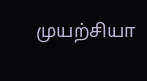முயற்சியா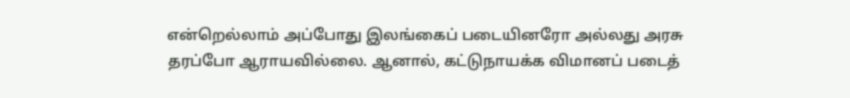என்றெல்லாம் அப்போது இலங்கைப் படையினரோ அல்லது அரசு தரப்போ ஆராயவில்லை. ஆனால், கட்டுநாயக்க விமானப் படைத்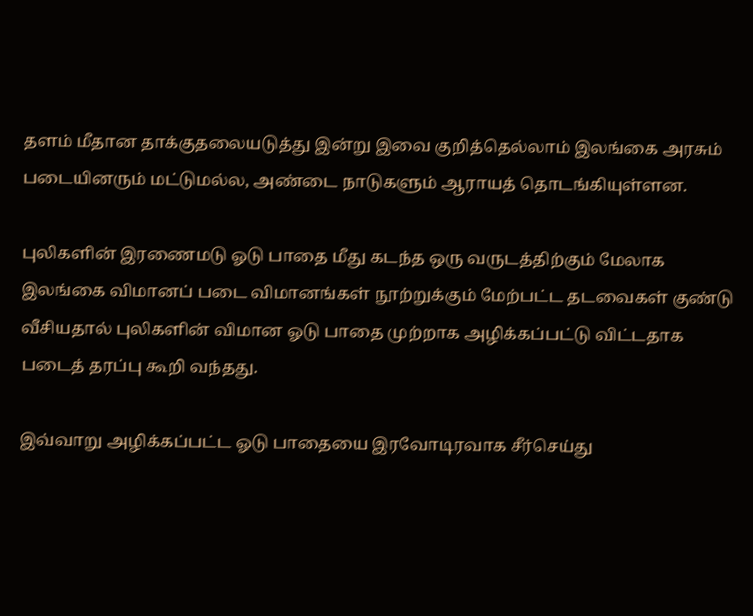தளம் மீதான தாக்குதலையடுத்து இன்று இவை குறித்தெல்லாம் இலங்கை அரசும் படையினரும் மட்டுமல்ல, அண்டை நாடுகளும் ஆராயத் தொடங்கியுள்ளன.

புலிகளின் இரணைமடு ஓடு பாதை மீது கடந்த ஒரு வருடத்திற்கும் மேலாக இலங்கை விமானப் படை விமானங்கள் நூற்றுக்கும் மேற்பட்ட தடவைகள் குண்டு வீசியதால் புலிகளின் விமான ஓடு பாதை முற்றாக அழிக்கப்பட்டு விட்டதாக படைத் தரப்பு கூறி வந்தது.

இவ்வாறு அழிக்கப்பட்ட ஓடு பாதையை இரவோடிரவாக சீர்செய்து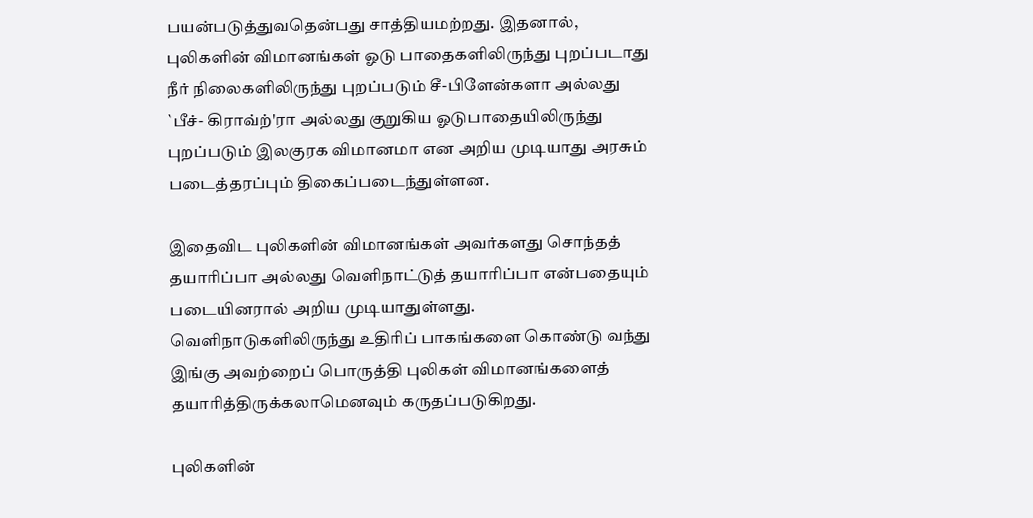பயன்படுத்துவதென்பது சாத்தியமற்றது. இதனால், புலிகளின் விமானங்கள் ஓடு பாதைகளிலிருந்து புறப்படாது நீர் நிலைகளிலிருந்து புறப்படும் சீ-பிளேன்களா அல்லது `பீச்- கிராவ்ற்'ரா அல்லது குறுகிய ஓடுபாதையிலிருந்து புறப்படும் இலகுரக விமானமா என அறிய முடியாது அரசும் படைத்தரப்பும் திகைப்படைந்துள்ளன.

இதைவிட புலிகளின் விமானங்கள் அவர்களது சொந்தத் தயாரிப்பா அல்லது வெளிநாட்டுத் தயாரிப்பா என்பதையும் படையினரால் அறிய முடியாதுள்ளது. வெளிநாடுகளிலிருந்து உதிரிப் பாகங்களை கொண்டு வந்து இங்கு அவற்றைப் பொருத்தி புலிகள் விமானங்களைத் தயாரித்திருக்கலாமெனவும் கருதப்படுகிறது.

புலிகளின்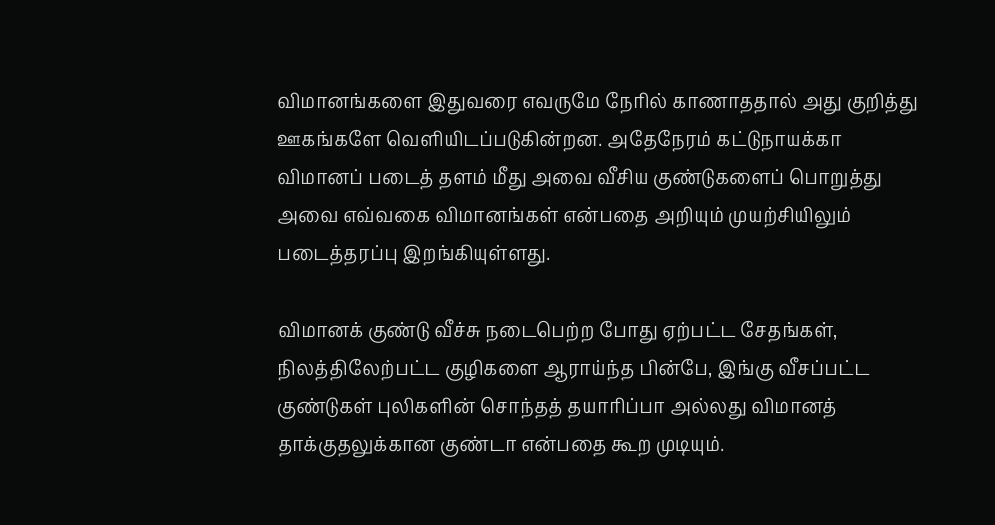விமானங்களை இதுவரை எவருமே நேரில் காணாததால் அது குறித்து ஊகங்களே வெளியிடப்படுகின்றன. அதேநேரம் கட்டுநாயக்கா விமானப் படைத் தளம் மீது அவை வீசிய குண்டுகளைப் பொறுத்து அவை எவ்வகை விமானங்கள் என்பதை அறியும் முயற்சியிலும் படைத்தரப்பு இறங்கியுள்ளது.

விமானக் குண்டு வீச்சு நடைபெற்ற போது ஏற்பட்ட சேதங்கள், நிலத்திலேற்பட்ட குழிகளை ஆராய்ந்த பின்பே, இங்கு வீசப்பட்ட குண்டுகள் புலிகளின் சொந்தத் தயாரிப்பா அல்லது விமானத் தாக்குதலுக்கான குண்டா என்பதை கூற முடியும்.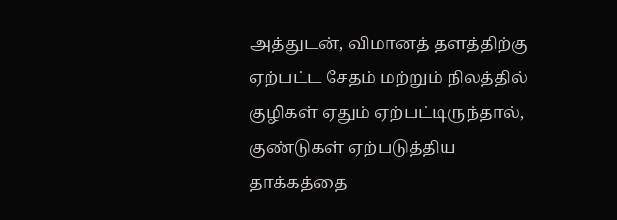அத்துடன், விமானத் தளத்திற்கு ஏற்பட்ட சேதம் மற்றும் நிலத்தில் குழிகள் ஏதும் ஏற்பட்டிருந்தால், குண்டுகள் ஏற்படுத்திய தாக்கத்தை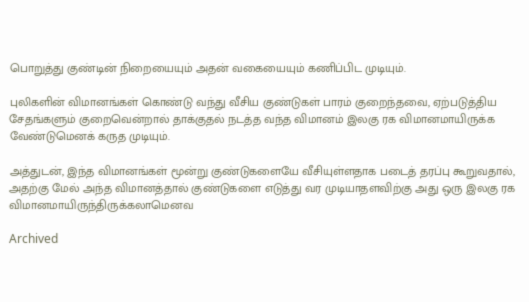பொறுத்து குண்டின் நிறையையும் அதன் வகையையும் கணிப்பிட முடியும்.

புலிகளின் விமானங்கள் கொண்டு வந்து வீசிய குண்டுகள் பாரம் குறைந்தவை, ஏற்படுத்திய சேதங்களும் குறைவென்றால் தாக்குதல் நடத்த வந்த விமானம் இலகு ரக விமானமாயிருக்க வேண்டுமெனக் கருத முடியும்.

அத்துடன், இந்த விமானங்கள் மூன்று குண்டுகளையே வீசியுள்ளதாக படைத் தரப்பு கூறுவதால், அதற்கு மேல் அந்த விமானத்தால் குண்டுகளை எடுத்து வர முடியாதளவிற்கு அது ஒரு இலகு ரக விமானமாயிருந்திருக்கலாமெனவ

Archived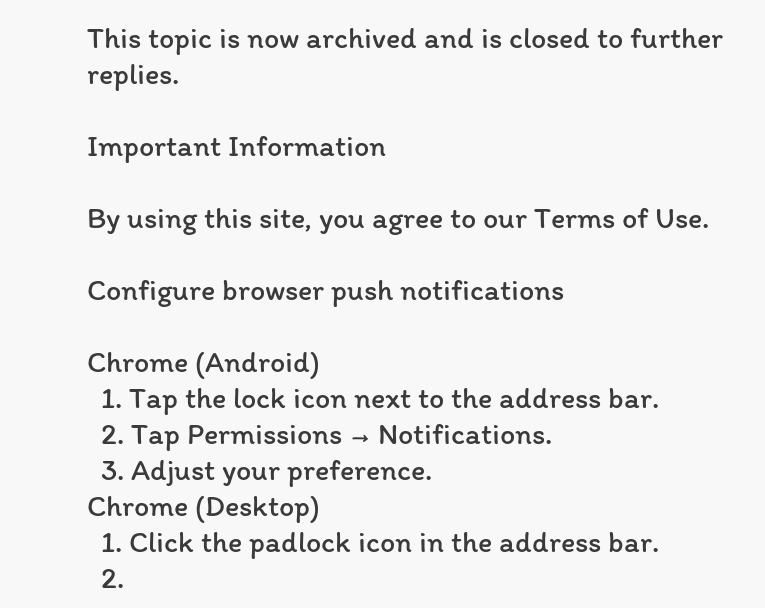This topic is now archived and is closed to further replies.

Important Information

By using this site, you agree to our Terms of Use.

Configure browser push notifications

Chrome (Android)
  1. Tap the lock icon next to the address bar.
  2. Tap Permissions → Notifications.
  3. Adjust your preference.
Chrome (Desktop)
  1. Click the padlock icon in the address bar.
  2.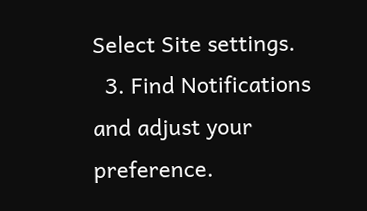Select Site settings.
  3. Find Notifications and adjust your preference.